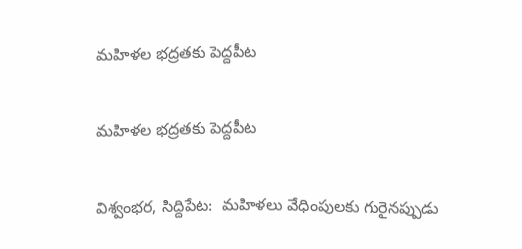మహిళల భద్రతకు పెద్దపీట

మహిళల భద్రతకు పెద్దపీట

విశ్వంభర, సిద్దిపేట:  మహిళలు వేధింపులకు గురైనప్పుడు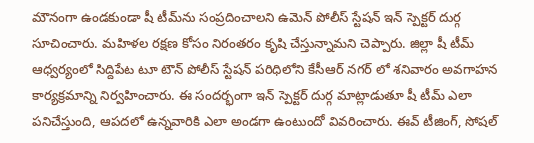మౌనంగా ఉండకుండా షీ టీమ్‌ను సంప్రదించాలని ఉమెన్ పోలీస్ స్టేషన్ ఇన్ స్పెక్టర్ దుర్గ
సూచించారు. మహిళల రక్షణ కోసం నిరంతరం కృషి చేస్తున్నామని చెప్పారు. జిల్లా షీ టీమ్ ఆధ్వర్యంలో సిద్దిపేట టూ టౌన్ పోలీస్ స్టేషన్ పరిధిలోని కేసీఆర్ నగర్ లో శనివారం అవగాహన కార్యక్రమాన్ని నిర్వహించారు. ఈ సందర్భంగా ఇన్ స్పెక్టర్ దుర్గ మాట్లాడుతూ షీ టీమ్ ఎలా పనిచేస్తుంది, ఆపదలో ఉన్నవారికి ఎలా అండగా ఉంటుందో వివరించారు. ఈవ్ టీజింగ్, సోషల్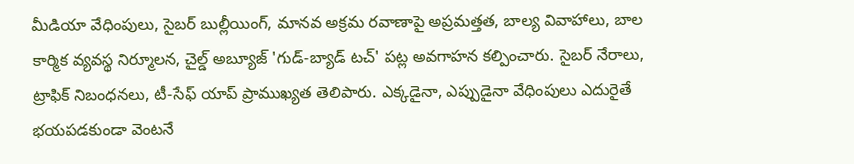మీడియా వేధింపులు, సైబర్ బుల్లీయింగ్, మానవ అక్రమ రవాణాపై అప్రమత్తత, బాల్య వివాహాలు, బాల కార్మిక వ్యవస్థ నిర్మూలన, చైల్డ్ అబ్యూజ్ 'గుడ్-బ్యాడ్ టచ్' పట్ల అవగాహన కల్పించారు. సైబర్ నేరాలు, ట్రాఫిక్ నిబంధనలు, టీ-సేఫ్ యాప్ ప్రాముఖ్యత తెలిపారు. ఎక్కడైనా, ఎప్పుడైనా వేధింపులు ఎదురైతే భయపడకుండా వెంటనే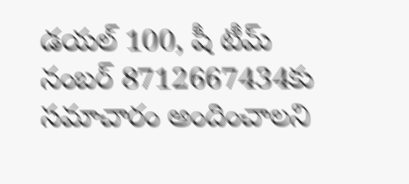డయల్ 100, షీ టీమ్ నంబర్ 8712667434కు సమాచారం అందించాలని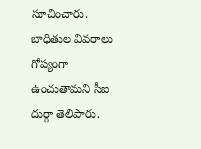సూచించారు. బాధితుల వివరాలు గోప్యంగా ఉంచుతామని సీఐ దుర్గా తెలిపారు.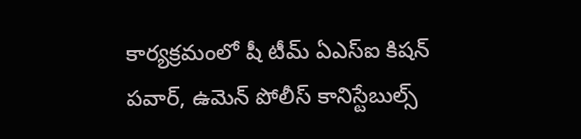కార్యక్రమంలో షీ టీమ్ ఏఎస్ఐ కిషన్ పవార్, ఉమెన్ పోలీస్ కానిస్టేబుల్స్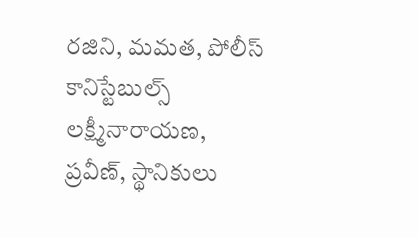రజిని, మమత, పోలీస్ కానిస్టేబుల్స్ లక్ష్మీనారాయణ, ప్రవీణ్, స్థానికులు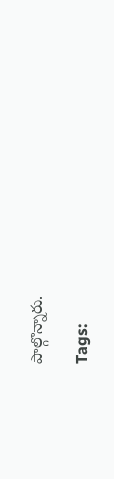పాల్గొన్నారు.

Tags: